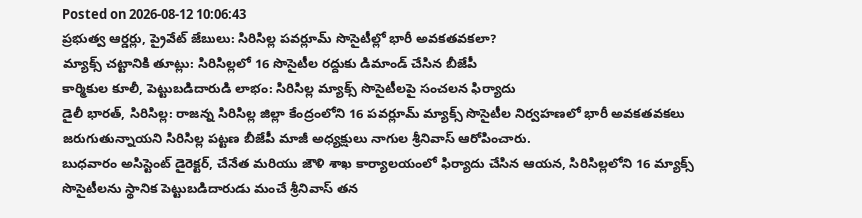Posted on 2026-08-12 10:06:43
ప్రభుత్వ ఆర్డర్లు, ప్రైవేట్ జేబులు: సిరిసిల్ల పవర్లూమ్ సొసైటీల్లో భారీ అవకతవకలా?
మ్యాక్స్ చట్టానికి తూట్లు: సిరిసిల్లలో 16 సొసైటీల రద్దుకు డిమాండ్ చేసిన బీజేపీ
కార్మికుల కూలీ, పెట్టుబడిదారుడి లాభం: సిరిసిల్ల మ్యాక్స్ సొసైటీలపై సంచలన ఫిర్యాదు
డైలీ భారత్, సిరిసిల్ల: రాజన్న సిరిసిల్ల జిల్లా కేంద్రంలోని 16 పవర్లూమ్ మ్యాక్స్ సొసైటీల నిర్వహణలో భారీ అవకతవకలు జరుగుతున్నాయని సిరిసిల్ల పట్టణ బీజేపీ మాజీ అధ్యక్షులు నాగుల శ్రీనివాస్ ఆరోపించారు.
బుధవారం అసిస్టెంట్ డైరెక్టర్, చేనేత మరియు జౌళి శాఖ కార్యాలయంలో ఫిర్యాదు చేసిన ఆయన, సిరిసిల్లలోని 16 మ్యాక్స్ సొసైటీలను స్థానిక పెట్టుబడిదారుడు మంచే శ్రీనివాస్ తన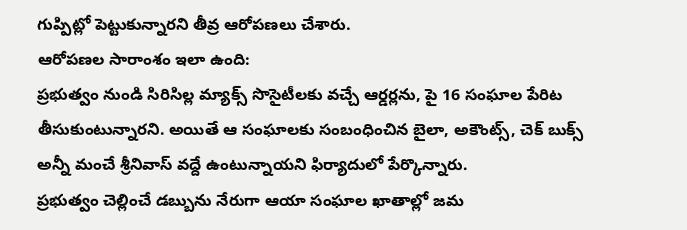గుప్పిట్లో పెట్టుకున్నారని తీవ్ర ఆరోపణలు చేశారు.
ఆరోపణల సారాంశం ఇలా ఉంది:
ప్రభుత్వం నుండి సిరిసిల్ల మ్యాక్స్ సొసైటీలకు వచ్చే ఆర్డర్లను, పై 16 సంఘాల పేరిట తీసుకుంటున్నారని. అయితే ఆ సంఘాలకు సంబంధించిన బైలా, అకౌంట్స్, చెక్ బుక్స్ అన్నీ మంచే శ్రీనివాస్ వద్దే ఉంటున్నాయని ఫిర్యాదులో పేర్కొన్నారు.
ప్రభుత్వం చెల్లించే డబ్బును నేరుగా ఆయా సంఘాల ఖాతాల్లో జమ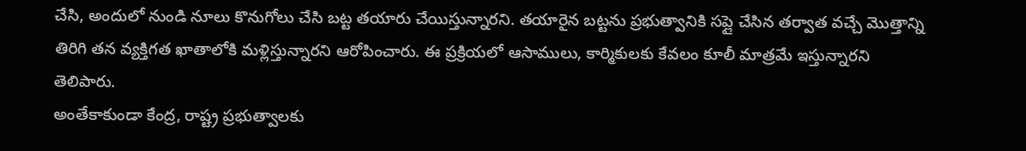చేసి, అందులో నుండి నూలు కొనుగోలు చేసి బట్ట తయారు చేయిస్తున్నారని. తయారైన బట్టను ప్రభుత్వానికి సప్లై చేసిన తర్వాత వచ్చే మొత్తాన్ని తిరిగి తన వ్యక్తిగత ఖాతాలోకి మళ్లిస్తున్నారని ఆరోపించారు. ఈ ప్రక్రియలో ఆసాములు, కార్మికులకు కేవలం కూలీ మాత్రమే ఇస్తున్నారని తెలిపారు.
అంతేకాకుండా కేంద్ర, రాష్ట్ర ప్రభుత్వాలకు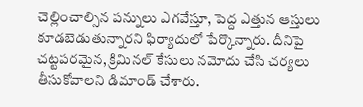చెల్లించాల్సిన పన్నులు ఎగవేస్తూ, పెద్ద ఎత్తున ఆస్తులు కూడబెడుతున్నారని ఫిర్యాదులో పేర్కొన్నారు. దీనిపై చట్టపరమైన, క్రిమినల్ కేసులు నమోదు చేసి చర్యలు తీసుకోవాలని డిమాండ్ చేశారు.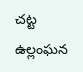చట్ట ఉల్లంఘన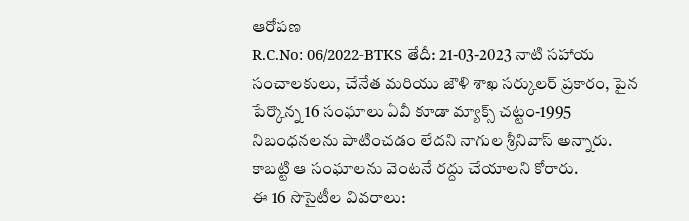ఆరోపణ
R.C.No: 06/2022-BTKS తేదీ: 21-03-2023 నాటి సహాయ సంచాలకులు, చేనేత మరియు జౌళి శాఖ సర్కులర్ ప్రకారం, పైన పేర్కొన్న 16 సంఘాలు ఏవీ కూడా మ్యాక్స్ చట్టం-1995 నిబంధనలను పాటించడం లేదని నాగుల శ్రీనివాస్ అన్నారు. కాబట్టి ఆ సంఘాలను వెంటనే రద్దు చేయాలని కోరారు.
ఈ 16 సొసైటీల వివరాలు: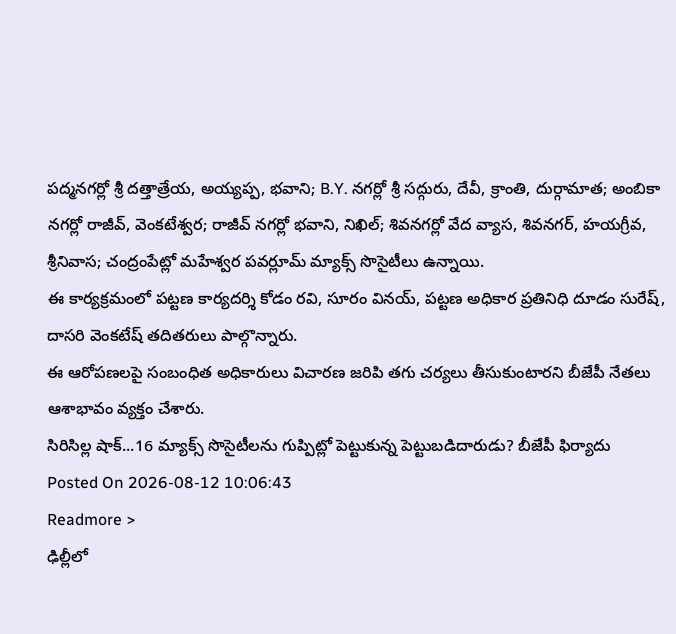పద్మనగర్లో శ్రీ దత్తాత్రేయ, అయ్యప్ప, భవాని; B.Y. నగర్లో శ్రీ సద్గురు, దేవీ, క్రాంతి, దుర్గామాత; అంబికా నగర్లో రాజీవ్, వెంకటేశ్వర; రాజీవ్ నగర్లో భవాని, నిఖిల్; శివనగర్లో వేద వ్యాస, శివనగర్, హయగ్రీవ, శ్రీనివాస; చంద్రంపేట్లో మహేశ్వర పవర్లూమ్ మ్యాక్స్ సొసైటీలు ఉన్నాయి.
ఈ కార్యక్రమంలో పట్టణ కార్యదర్శి కోడం రవి, సూరం వినయ్, పట్టణ అధికార ప్రతినిధి దూడం సురేష్, దాసరి వెంకటేష్ తదితరులు పాల్గొన్నారు.
ఈ ఆరోపణలపై సంబంధిత అధికారులు విచారణ జరిపి తగు చర్యలు తీసుకుంటారని బీజేపీ నేతలు ఆశాభావం వ్యక్తం చేశారు.
సిరిసిల్ల షాక్...16 మ్యాక్స్ సొసైటీలను గుప్పిట్లో పెట్టుకున్న పెట్టుబడిదారుడు? బీజేపీ ఫిర్యాదు
Posted On 2026-08-12 10:06:43
Readmore >
ఢిల్లీలో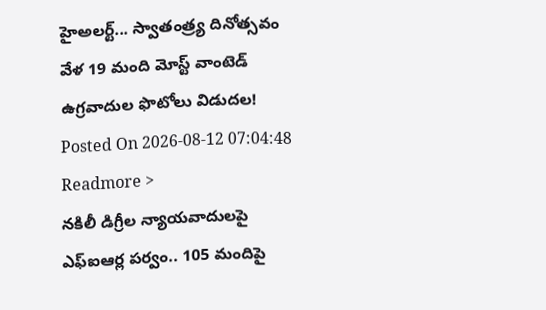హైఅలర్ట్... స్వాతంత్ర్య దినోత్సవం వేళ 19 మంది మోస్ట్ వాంటెడ్ ఉగ్రవాదుల ఫొటోలు విడుదల!
Posted On 2026-08-12 07:04:48
Readmore >
నకిలీ డిగ్రీల న్యాయవాదులపై ఎఫ్ఐఆర్ల పర్వం.. 105 మందిపై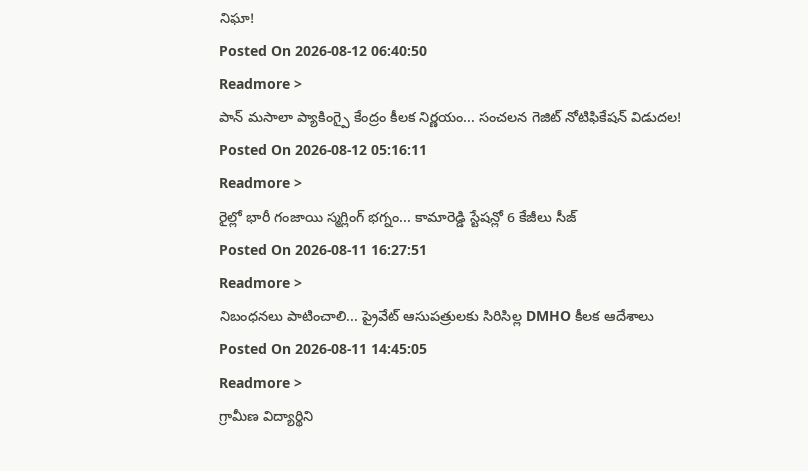నిఘా!
Posted On 2026-08-12 06:40:50
Readmore >
పాన్ మసాలా ప్యాకింగ్పై కేంద్రం కీలక నిర్ణయం... సంచలన గెజిట్ నోటిఫికేషన్ విడుదల!
Posted On 2026-08-12 05:16:11
Readmore >
రైల్లో భారీ గంజాయి స్మగ్లింగ్ భగ్నం... కామారెడ్డి స్టేషన్లో 6 కేజీలు సీజ్
Posted On 2026-08-11 16:27:51
Readmore >
నిబంధనలు పాటించాలి... ప్రైవేట్ ఆసుపత్రులకు సిరిసిల్ల DMHO కీలక ఆదేశాలు
Posted On 2026-08-11 14:45:05
Readmore >
గ్రామీణ విద్యార్థిని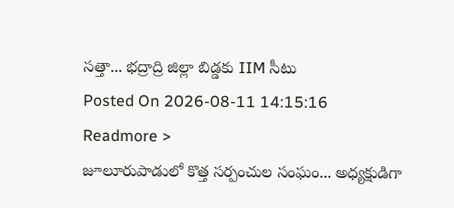సత్తా... భద్రాద్రి జిల్లా బిడ్డకు IIM సీటు
Posted On 2026-08-11 14:15:16
Readmore >
జూలూరుపాడులో కొత్త సర్పంచుల సంఘం... అధ్యక్షుడిగా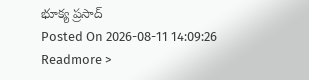భూక్య ప్రసాద్
Posted On 2026-08-11 14:09:26
Readmore >